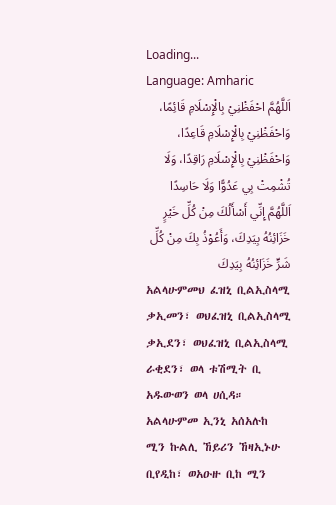Loading...
Language: Amharic
اَللَّهُمَّ احْفَظْنِيْ بِالْإِسْلَامِ قَائِمًا، وَاحْفَظْنِيْ بِالْإِسْلَامِ قَاعِدًا، وَاحْفَظْنِيْ بِالْإِسْلَامِ رَاقِدًا، وَلَا تُشْمِتْ بِي عَدُوًّا وَلَا حَاسِدًا اَللَّهُمَّ إِنِّي أَسْأَلُكَ مِنْ كُلِّ خَيْرٍ خَزَائِنُهُ بِيَدِكَ، وَأَعُوْذُ بِكَ مِنْ كُلِّ شَرٍّ خَزَائِنُهُ بِيَدِكَ
አልላሁምመህ ፈዝኒ ቢልኢስላሚ ቃኢመን፣ ወህፈዝኒ ቢልኢስላሚ ቃኢደን፣ ወህፈዝኒ ቢልኢስላሚ ራቂደን፣ ወላ ቱሽሚት ቢ አዱውወን ወላ ሀሲዳ። አልላሁምመ ኢንኒ አሰአሉከ ሚን ኩልሊ ኸይሪን ኸዛኢኑሁ ቢየዲከ፣ ወአዑዙ ቢከ ሚን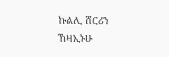ኩልሊ ሸርሪን ኸዛኢኑሁ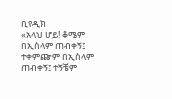ቢየዲክ
«አላህ ሆይ! ቆሜም በኢስላም ጠብቀኝ፤ ተቀምጬም በኢስላም ጠብቀኝ፤ ተኝቼም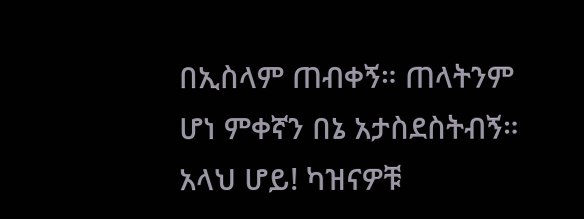በኢስላም ጠብቀኝ። ጠላትንም ሆነ ምቀኛን በኔ አታስደስትብኝ። አላህ ሆይ! ካዝናዎቹ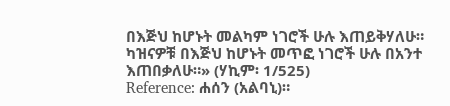በእጅህ ከሆኑት መልካም ነገሮች ሁሉ እጠይቅሃለሁ። ካዝናዎቹ በእጅህ ከሆኑት መጥፎ ነገሮች ሁሉ በአንተ እጠበቃለሁ።» (ሃኪም፡ 1/525)
Reference: ሐሰን (አልባኒ)።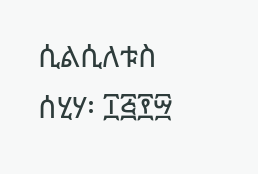ሲልሲለቱስ ሰሂሃ፡ ፲፭፻፵